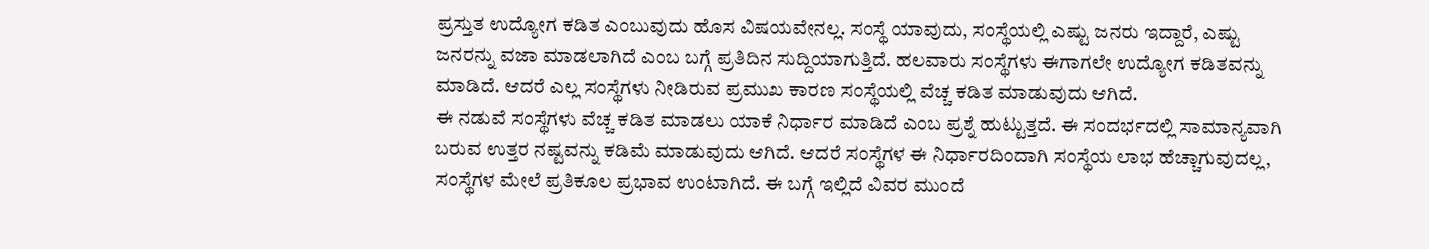ಪ್ರಸ್ತುತ ಉದ್ಯೋಗ ಕಡಿತ ಎಂಬುವುದು ಹೊಸ ವಿಷಯವೇನಲ್ಲ. ಸಂಸ್ಥೆ ಯಾವುದು, ಸಂಸ್ಥೆಯಲ್ಲಿ ಎಷ್ಟು ಜನರು ಇದ್ದಾರೆ, ಎಷ್ಟು ಜನರನ್ನು ವಜಾ ಮಾಡಲಾಗಿದೆ ಎಂಬ ಬಗ್ಗೆ ಪ್ರತಿದಿನ ಸುದ್ದಿಯಾಗುತ್ತಿದೆ. ಹಲವಾರು ಸಂಸ್ಥೆಗಳು ಈಗಾಗಲೇ ಉದ್ಯೋಗ ಕಡಿತವನ್ನು ಮಾಡಿದೆ. ಆದರೆ ಎಲ್ಲ ಸಂಸ್ಥೆಗಳು ನೀಡಿರುವ ಪ್ರಮುಖ ಕಾರಣ ಸಂಸ್ಥೆಯಲ್ಲಿ ವೆಚ್ಚ ಕಡಿತ ಮಾಡುವುದು ಆಗಿದೆ.
ಈ ನಡುವೆ ಸಂಸ್ಥೆಗಳು ವೆಚ್ಚ ಕಡಿತ ಮಾಡಲು ಯಾಕೆ ನಿರ್ಧಾರ ಮಾಡಿದೆ ಎಂಬ ಪ್ರಶ್ನೆ ಹುಟ್ಟುತ್ತದೆ. ಈ ಸಂದರ್ಭದಲ್ಲಿ ಸಾಮಾನ್ಯವಾಗಿ ಬರುವ ಉತ್ತರ ನಷ್ಟವನ್ನು ಕಡಿಮೆ ಮಾಡುವುದು ಆಗಿದೆ. ಆದರೆ ಸಂಸ್ಥೆಗಳ ಈ ನಿರ್ಧಾರದಿಂದಾಗಿ ಸಂಸ್ಥೆಯ ಲಾಭ ಹೆಚ್ಚಾಗುವುದಲ್ಲ, ಸಂಸ್ಥೆಗಳ ಮೇಲೆ ಪ್ರತಿಕೂಲ ಪ್ರಭಾವ ಉಂಟಾಗಿದೆ. ಈ ಬಗ್ಗೆ ಇಲ್ಲಿದೆ ವಿವರ ಮುಂದೆ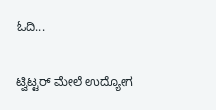ಓದಿ...

ಟ್ವಿಟ್ಟರ್ ಮೇಲೆ ಉದ್ಯೋಗ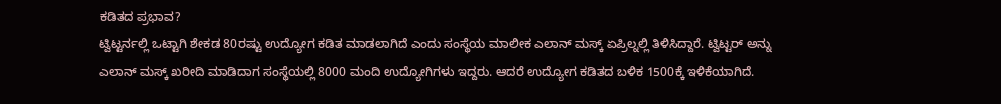ಕಡಿತದ ಪ್ರಭಾವ?
ಟ್ವಿಟ್ಟರ್ನಲ್ಲಿ ಒಟ್ಟಾಗಿ ಶೇಕಡ 80ರಷ್ಟು ಉದ್ಯೋಗ ಕಡಿತ ಮಾಡಲಾಗಿದೆ ಎಂದು ಸಂಸ್ಥೆಯ ಮಾಲೀಕ ಎಲಾನ್ ಮಸ್ಕ್ ಏಪ್ರಿಲ್ನಲ್ಲಿ ತಿಳಿಸಿದ್ದಾರೆ. ಟ್ವಿಟ್ಟರ್ ಅನ್ನು ಎಲಾನ್ ಮಸ್ಕ್ ಖರೀದಿ ಮಾಡಿದಾಗ ಸಂಸ್ಥೆಯಲ್ಲಿ 8000 ಮಂದಿ ಉದ್ಯೋಗಿಗಳು ಇದ್ದರು. ಆದರೆ ಉದ್ಯೋಗ ಕಡಿತದ ಬಳಿಕ 1500ಕ್ಕೆ ಇಳಿಕೆಯಾಗಿದೆ.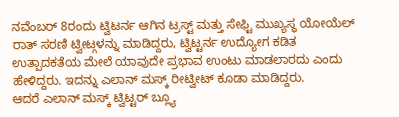ನವೆಂಬರ್ 8ರಂದು ಟ್ವಿಟರ್ನ ಆಗಿನ ಟ್ರಸ್ಟ್ ಮತ್ತು ಸೇಫ್ಟಿ ಮುಖ್ಯಸ್ಥ ಯೋಯೆಲ್ ರಾತ್ ಸರಣಿ ಟ್ವೀಟ್ಗಳನ್ನು ಮಾಡಿದ್ದರು, ಟ್ವಿಟ್ಟರ್ನ ಉದ್ಯೋಗ ಕಡಿತ ಉತ್ಪಾದಕತೆಯ ಮೇಲೆ ಯಾವುದೇ ಪ್ರಭಾವ ಉಂಟು ಮಾಡಲಾರದು ಎಂದು ಹೇಳಿದ್ದರು. ಇದನ್ನು ಎಲಾನ್ ಮಸ್ಕ್ ರೀಟ್ವೀಟ್ ಕೂಡಾ ಮಾಡಿದ್ದರು.
ಆದರೆ ಎಲಾನ್ ಮಸ್ಕ್ ಟ್ವಿಟ್ಟರ್ ಬ್ಲ್ಯೂ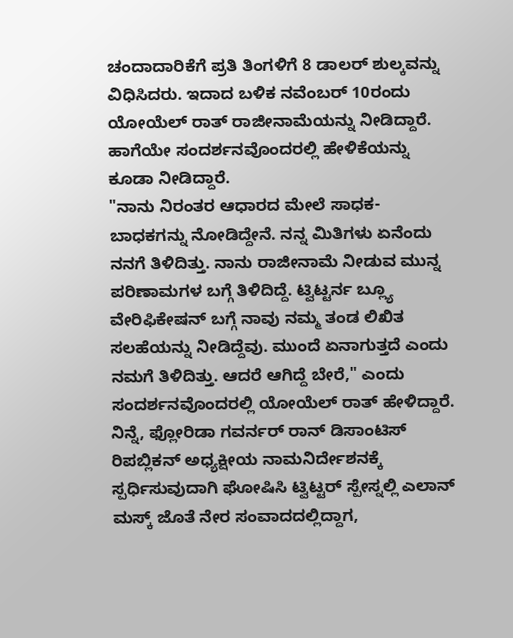ಚಂದಾದಾರಿಕೆಗೆ ಪ್ರತಿ ತಿಂಗಳಿಗೆ 8 ಡಾಲರ್ ಶುಲ್ಕವನ್ನು ವಿಧಿಸಿದರು. ಇದಾದ ಬಳಿಕ ನವೆಂಬರ್ 10ರಂದು ಯೋಯೆಲ್ ರಾತ್ ರಾಜೀನಾಮೆಯನ್ನು ನೀಡಿದ್ದಾರೆ. ಹಾಗೆಯೇ ಸಂದರ್ಶನವೊಂದರಲ್ಲಿ ಹೇಳಿಕೆಯನ್ನು ಕೂಡಾ ನೀಡಿದ್ದಾರೆ.
"ನಾನು ನಿರಂತರ ಆಧಾರದ ಮೇಲೆ ಸಾಧಕ- ಬಾಧಕಗನ್ನು ನೋಡಿದ್ದೇನೆ. ನನ್ನ ಮಿತಿಗಳು ಏನೆಂದು ನನಗೆ ತಿಳಿದಿತ್ತು. ನಾನು ರಾಜೀನಾಮೆ ನೀಡುವ ಮುನ್ನ ಪರಿಣಾಮಗಳ ಬಗ್ಗೆ ತಿಳಿದಿದ್ದೆ. ಟ್ವಿಟ್ಟರ್ನ ಬ್ಲ್ಯೂ ವೇರಿಫಿಕೇಷನ್ ಬಗ್ಗೆ ನಾವು ನಮ್ಮ ತಂಡ ಲಿಖಿತ ಸಲಹೆಯನ್ನು ನೀಡಿದ್ದೆವು. ಮುಂದೆ ಏನಾಗುತ್ತದೆ ಎಂದು ನಮಗೆ ತಿಳಿದಿತ್ತು. ಆದರೆ ಆಗಿದ್ದೆ ಬೇರೆ," ಎಂದು ಸಂದರ್ಶನವೊಂದರಲ್ಲಿ ಯೋಯೆಲ್ ರಾತ್ ಹೇಳಿದ್ದಾರೆ.
ನಿನ್ನೆ, ಫ್ಲೋರಿಡಾ ಗವರ್ನರ್ ರಾನ್ ಡಿಸಾಂಟಿಸ್ ರಿಪಬ್ಲಿಕನ್ ಅಧ್ಯಕ್ಷೀಯ ನಾಮನಿರ್ದೇಶನಕ್ಕೆ ಸ್ಪರ್ಧಿಸುವುದಾಗಿ ಘೋಷಿಸಿ ಟ್ವಿಟ್ಟರ್ ಸ್ಪೇಸ್ನಲ್ಲಿ ಎಲಾನ್ ಮಸ್ಕ್ ಜೊತೆ ನೇರ ಸಂವಾದದಲ್ಲಿದ್ದಾಗ,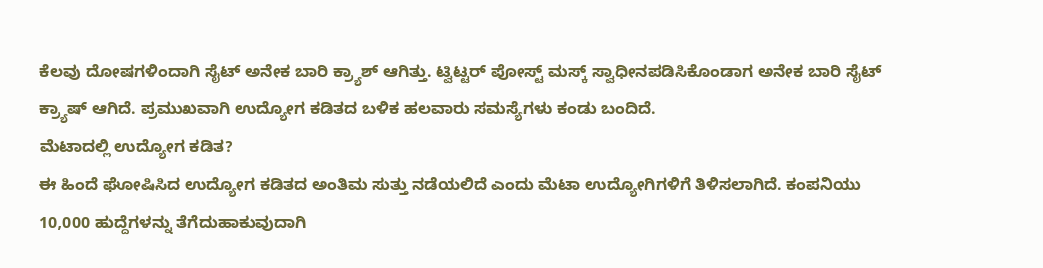ಕೆಲವು ದೋಷಗಳಿಂದಾಗಿ ಸೈಟ್ ಅನೇಕ ಬಾರಿ ಕ್ರ್ಯಾಶ್ ಆಗಿತ್ತು. ಟ್ವಿಟ್ಟರ್ ಪೋಸ್ಟ್ ಮಸ್ಕ್ ಸ್ವಾಧೀನಪಡಿಸಿಕೊಂಡಾಗ ಅನೇಕ ಬಾರಿ ಸೈಟ್ ಕ್ರ್ಯಾಷ್ ಆಗಿದೆ. ಪ್ರಮುಖವಾಗಿ ಉದ್ಯೋಗ ಕಡಿತದ ಬಳಿಕ ಹಲವಾರು ಸಮಸ್ಯೆಗಳು ಕಂಡು ಬಂದಿದೆ.
ಮೆಟಾದಲ್ಲಿ ಉದ್ಯೋಗ ಕಡಿತ?
ಈ ಹಿಂದೆ ಘೋಷಿಸಿದ ಉದ್ಯೋಗ ಕಡಿತದ ಅಂತಿಮ ಸುತ್ತು ನಡೆಯಲಿದೆ ಎಂದು ಮೆಟಾ ಉದ್ಯೋಗಿಗಳಿಗೆ ತಿಳಿಸಲಾಗಿದೆ. ಕಂಪನಿಯು 10,000 ಹುದ್ದೆಗಳನ್ನು ತೆಗೆದುಹಾಕುವುದಾಗಿ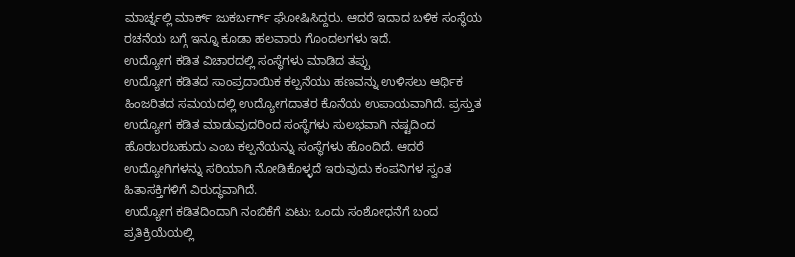ಮಾರ್ಚ್ನಲ್ಲಿ ಮಾರ್ಕ್ ಜುಕರ್ಬರ್ಗ್ ಘೋಷಿಸಿದ್ದರು. ಆದರೆ ಇದಾದ ಬಳಿಕ ಸಂಸ್ಥೆಯ ರಚನೆಯ ಬಗ್ಗೆ ಇನ್ನೂ ಕೂಡಾ ಹಲವಾರು ಗೊಂದಲಗಳು ಇದೆ.
ಉದ್ಯೋಗ ಕಡಿತ ವಿಚಾರದಲ್ಲಿ ಸಂಸ್ಥೆಗಳು ಮಾಡಿದ ತಪ್ಪು
ಉದ್ಯೋಗ ಕಡಿತದ ಸಾಂಪ್ರದಾಯಿಕ ಕಲ್ಪನೆಯು ಹಣವನ್ನು ಉಳಿಸಲು ಆರ್ಥಿಕ ಹಿಂಜರಿತದ ಸಮಯದಲ್ಲಿ ಉದ್ಯೋಗದಾತರ ಕೊನೆಯ ಉಪಾಯವಾಗಿದೆ. ಪ್ರಸ್ತುತ ಉದ್ಯೋಗ ಕಡಿತ ಮಾಡುವುದರಿಂದ ಸಂಸ್ಥೆಗಳು ಸುಲಭವಾಗಿ ನಷ್ಟದಿಂದ ಹೊರಬರಬಹುದು ಎಂಬ ಕಲ್ಪನೆಯನ್ನು ಸಂಸ್ಥೆಗಳು ಹೊಂದಿದೆ. ಆದರೆ ಉದ್ಯೋಗಿಗಳನ್ನು ಸರಿಯಾಗಿ ನೋಡಿಕೊಳ್ಳದೆ ಇರುವುದು ಕಂಪನಿಗಳ ಸ್ವಂತ ಹಿತಾಸಕ್ತಿಗಳಿಗೆ ವಿರುದ್ಧವಾಗಿದೆ.
ಉದ್ಯೋಗ ಕಡಿತದಿಂದಾಗಿ ನಂಬಿಕೆಗೆ ಏಟು: ಒಂದು ಸಂಶೋಧನೆಗೆ ಬಂದ ಪ್ರತಿಕ್ರಿಯೆಯಲ್ಲಿ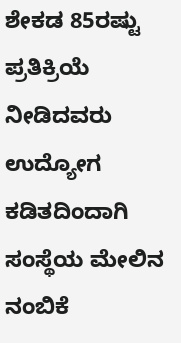ಶೇಕಡ 85ರಷ್ಟು ಪ್ರತಿಕ್ರಿಯೆ ನೀಡಿದವರು ಉದ್ಯೋಗ ಕಡಿತದಿಂದಾಗಿ ಸಂಸ್ಥೆಯ ಮೇಲಿನ ನಂಬಿಕೆ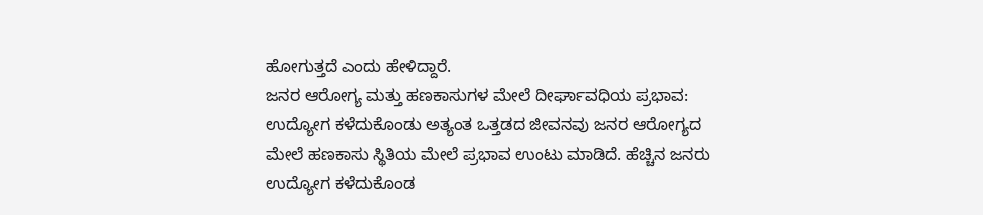ಹೋಗುತ್ತದೆ ಎಂದು ಹೇಳಿದ್ದಾರೆ.
ಜನರ ಆರೋಗ್ಯ ಮತ್ತು ಹಣಕಾಸುಗಳ ಮೇಲೆ ದೀರ್ಘಾವಧಿಯ ಪ್ರಭಾವ: ಉದ್ಯೋಗ ಕಳೆದುಕೊಂಡು ಅತ್ಯಂತ ಒತ್ತಡದ ಜೀವನವು ಜನರ ಆರೋಗ್ಯದ ಮೇಲೆ ಹಣಕಾಸು ಸ್ಥಿತಿಯ ಮೇಲೆ ಪ್ರಭಾವ ಉಂಟು ಮಾಡಿದೆ. ಹೆಚ್ಚಿನ ಜನರು ಉದ್ಯೋಗ ಕಳೆದುಕೊಂಡ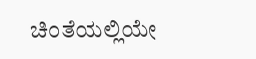ಚಿಂತೆಯಲ್ಲಿಯೇ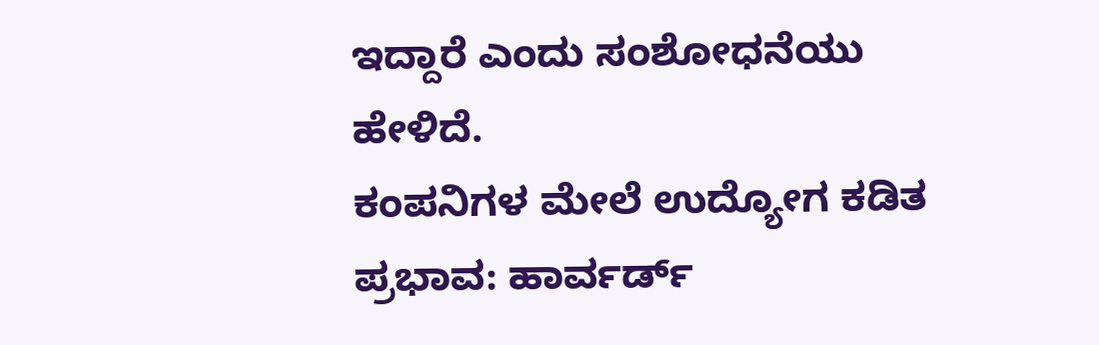ಇದ್ದಾರೆ ಎಂದು ಸಂಶೋಧನೆಯು ಹೇಳಿದೆ.
ಕಂಪನಿಗಳ ಮೇಲೆ ಉದ್ಯೋಗ ಕಡಿತ ಪ್ರಭಾವ: ಹಾರ್ವರ್ಡ್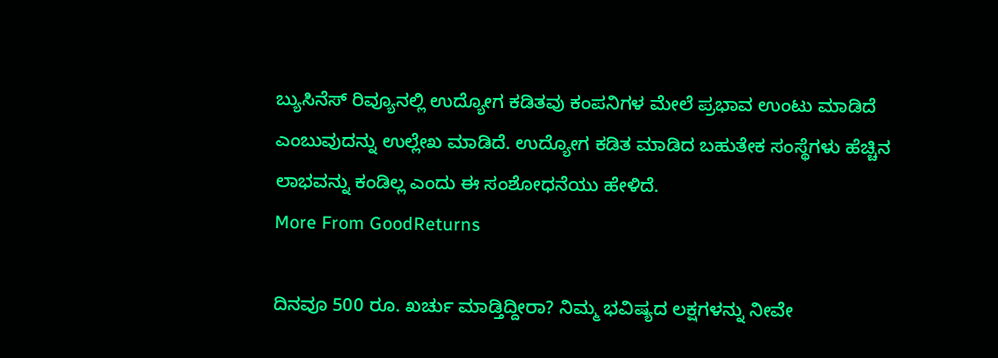ಬ್ಯುಸಿನೆಸ್ ರಿವ್ಯೂನಲ್ಲಿ ಉದ್ಯೋಗ ಕಡಿತವು ಕಂಪನಿಗಳ ಮೇಲೆ ಪ್ರಭಾವ ಉಂಟು ಮಾಡಿದೆ ಎಂಬುವುದನ್ನು ಉಲ್ಲೇಖ ಮಾಡಿದೆ. ಉದ್ಯೋಗ ಕಡಿತ ಮಾಡಿದ ಬಹುತೇಕ ಸಂಸ್ಥೆಗಳು ಹೆಚ್ಚಿನ ಲಾಭವನ್ನು ಕಂಡಿಲ್ಲ ಎಂದು ಈ ಸಂಶೋಧನೆಯು ಹೇಳಿದೆ.
More From GoodReturns

ದಿನವೂ 500 ರೂ. ಖರ್ಚು ಮಾಡ್ತಿದ್ದೀರಾ? ನಿಮ್ಮ ಭವಿಷ್ಯದ ಲಕ್ಷಗಳನ್ನು ನೀವೇ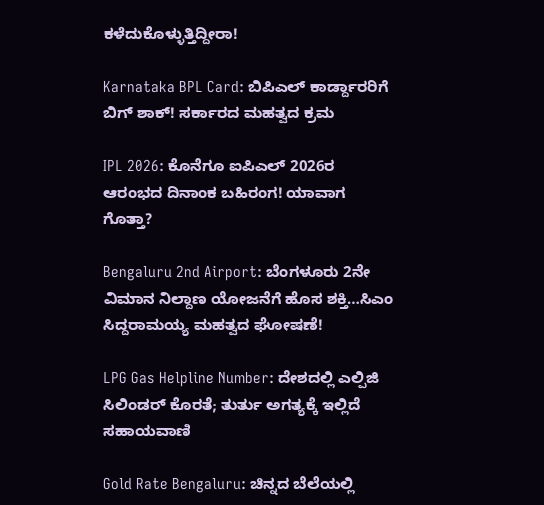ಕಳೆದುಕೊಳ್ಳುತ್ತಿದ್ದೀರಾ!

Karnataka BPL Card: ಬಿಪಿಎಲ್ ಕಾರ್ಡ್ದಾರರಿಗೆ ಬಿಗ್ ಶಾಕ್! ಸರ್ಕಾರದ ಮಹತ್ವದ ಕ್ರಮ

IPL 2026: ಕೊನೆಗೂ ಐಪಿಎಲ್ 2026ರ ಆರಂಭದ ದಿನಾಂಕ ಬಹಿರಂಗ! ಯಾವಾಗ ಗೊತ್ತಾ?

Bengaluru 2nd Airport: ಬೆಂಗಳೂರು 2ನೇ ವಿಮಾನ ನಿಲ್ದಾಣ ಯೋಜನೆಗೆ ಹೊಸ ಶಕ್ತಿ…ಸಿಎಂ ಸಿದ್ದರಾಮಯ್ಯ ಮಹತ್ವದ ಘೋಷಣೆ!

LPG Gas Helpline Number: ದೇಶದಲ್ಲಿ ಎಲ್ಪಿಜಿ ಸಿಲಿಂಡರ್ ಕೊರತೆ; ತುರ್ತು ಅಗತ್ಯಕ್ಕೆ ಇಲ್ಲಿದೆ ಸಹಾಯವಾಣಿ

Gold Rate Bengaluru: ಚಿನ್ನದ ಬೆಲೆಯಲ್ಲಿ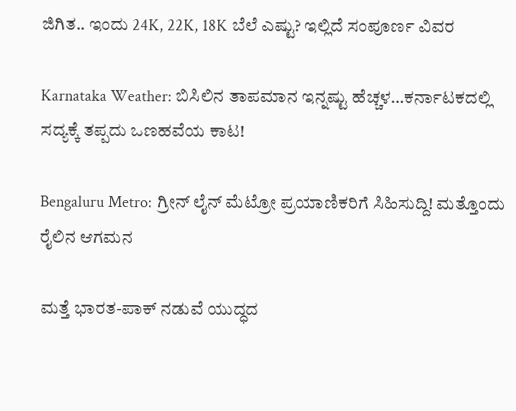ಜಿಗಿತ.. ಇಂದು 24K, 22K, 18K ಬೆಲೆ ಎಷ್ಟು? ಇಲ್ಲಿದೆ ಸಂಪೂರ್ಣ ವಿವರ

Karnataka Weather: ಬಿಸಿಲಿನ ತಾಪಮಾನ ಇನ್ನಷ್ಟು ಹೆಚ್ಚಳ…ಕರ್ನಾಟಕದಲ್ಲಿ ಸದ್ಯಕ್ಕೆ ತಪ್ಪದು ಒಣಹವೆಯ ಕಾಟ!

Bengaluru Metro: ಗ್ರೀನ್ ಲೈನ್ ಮೆಟ್ರೋ ಪ್ರಯಾಣಿಕರಿಗೆ ಸಿಹಿಸುದ್ದಿ! ಮತ್ತೊಂದು ರೈಲಿನ ಆಗಮನ

ಮತ್ತೆ ಭಾರತ-ಪಾಕ್ ನಡುವೆ ಯುದ್ಧದ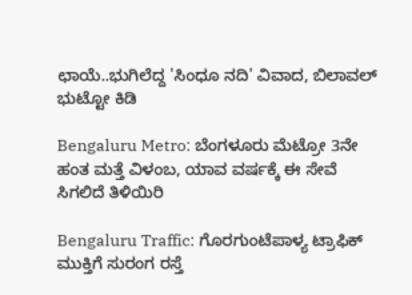ಛಾಯೆ..ಭುಗಿಲೆದ್ದ 'ಸಿಂಧೂ ನದಿ' ವಿವಾದ, ಬಿಲಾವಲ್ ಭುಟ್ಟೋ ಕಿಡಿ

Bengaluru Metro: ಬೆಂಗಳೂರು ಮೆಟ್ರೋ 3ನೇ ಹಂತ ಮತ್ತೆ ವಿಳಂಬ, ಯಾವ ವರ್ಷಕ್ಕೆ ಈ ಸೇವೆ ಸಿಗಲಿದೆ ತಿಳಿಯಿರಿ

Bengaluru Traffic: ಗೊರಗುಂಟೆಪಾಳ್ಯ ಟ್ರಾಫಿಕ್ ಮುಕ್ತಿಗೆ ಸುರಂಗ ರಸ್ತೆ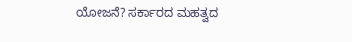ಯೋಜನೆ? ಸರ್ಕಾರದ ಮಹತ್ವದ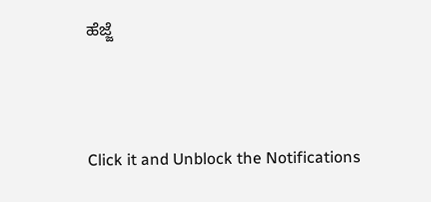ಹೆಜ್ಜೆ



Click it and Unblock the Notifications